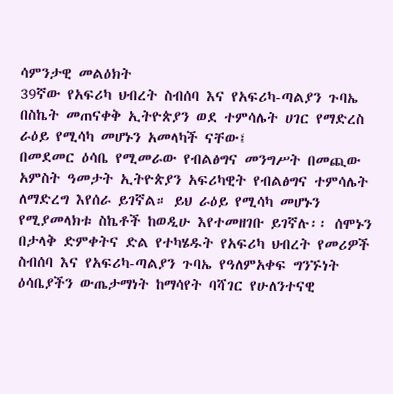ሳምንታዊ መልዕክት
39ኛው የአፍሪካ ህብረት ስብሰባ እና የአፍሪካ-ጣልያን ጉባኤ በስኬት መጠናቀቅ ኢትዮጵያን ወደ ተምሳሌት ሀገር የማድረስ ራዕይ የሚሳካ መሆኑን አመላካች ናቸው፤
በመደመር ዕሳቤ የሚመራው የብልፅግና መንግሥት በመጪው አምስት ዓመታት ኢትዮጵያን አፍሪካዊት የብልፅግና ተምሳሌት ለማድረግ እየሰራ ይገኛል። ይህ ራዕይ የሚሳካ መሆኑን የሚያመላክቱ ስኬቶች ከወዲሁ እየተመዘገቡ ይገኛሉ፡፡ ሰሞኑን በታላቅ ድምቀትና ድል የተካሄዱት የአፍሪካ ህብረት የመሪዎች ስብሰባ እና የአፍሪካ-ጣልያን ጉባኤ የዓለምአቀፍ ግንኙነት ዕሳቤያችን ውጤታማነት ከማሳየት ባሻገር የሁለንተናዊ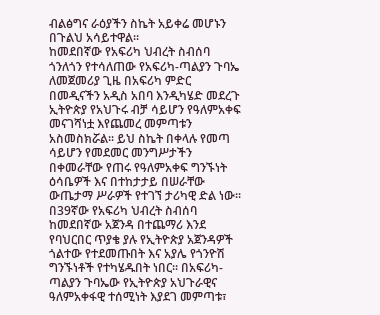ብልፅግና ራዕያችን ስኬት አይቀሬ መሆኑን በጉልህ አሳይተዋል፡፡
ከመደበኛው የአፍሪካ ህብረት ስብሰባ ጎንለጎን የተሳለጠው የአፍሪካ-ጣልያን ጉባኤ ለመጀመሪያ ጊዜ በአፍሪካ ምድር በመዲናችን አዲስ አበባ እንዲካሄድ መደረጉ ኢትዮጵያ የአህጉሩ ብቻ ሳይሆን የዓለምአቀፍ መናገሻነቷ እየጨመረ መምጣቱን አስመስክሯል፡፡ ይህ ስኬት በቀላሉ የመጣ ሳይሆን የመደመር መንግሥታችን በቀመራቸው የጠሩ የዓለምአቀፍ ግንኙነት ዕሳቤዎች እና በተከታታይ በሠራቸው ውጤታማ ሥራዎች የተገኘ ታሪካዊ ድል ነው፡፡
በ39ኛው የአፍሪካ ህብረት ስብሰባ ከመደበኛው አጀንዳ በተጨማሪ እንደ የባህርበር ጥያቄ ያሉ የኢትዮጵያ አጀንዳዎች ጎልተው የተደመጡበት እና አያሌ የጎንዮሽ ግንኙነቶች የተካሄዱበት ነበር፡፡ በአፍሪካ-ጣልያን ጉባኤው የኢትዮጵያ አህጉራዊና ዓለምአቀፋዊ ተሰሚነት እያደገ መምጣቱ፣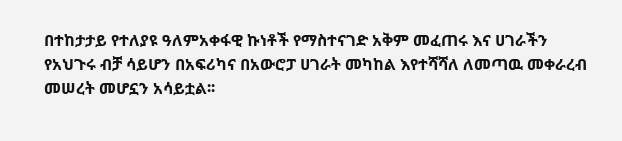በተከታታይ የተለያዩ ዓለምአቀፋዊ ኩነቶች የማስተናገድ አቅም መፈጠሩ እና ሀገራችን የአህጉሩ ብቻ ሳይሆን በአፍሪካና በአውሮፓ ሀገራት መካከል እየተሻሻለ ለመጣዉ መቀራረብ መሠረት መሆኗን አሳይቷል፡፡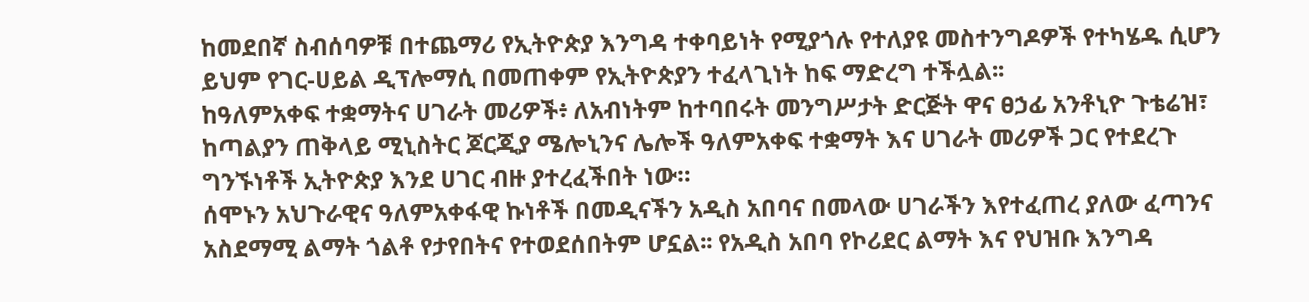ከመደበኛ ስብሰባዎቹ በተጨማሪ የኢትዮጵያ እንግዳ ተቀባይነት የሚያጎሉ የተለያዩ መስተንግዶዎች የተካሄዱ ሲሆን ይህም የገር-ሀይል ዲፕሎማሲ በመጠቀም የኢትዮጵያን ተፈላጊነት ከፍ ማድረግ ተችሏል፡፡
ከዓለምአቀፍ ተቋማትና ሀገራት መሪዎች፥ ለአብነትም ከተባበሩት መንግሥታት ድርጅት ዋና ፀኃፊ አንቶኒዮ ጉቴሬዝ፣ ከጣልያን ጠቅላይ ሚኒስትር ጆርጂያ ሜሎኒንና ሌሎች ዓለምአቀፍ ተቋማት እና ሀገራት መሪዎች ጋር የተደረጉ ግንኙነቶች ኢትዮጵያ እንደ ሀገር ብዙ ያተረፈችበት ነው።
ሰሞኑን አህጉራዊና ዓለምአቀፋዊ ኩነቶች በመዲናችን አዲስ አበባና በመላው ሀገራችን እየተፈጠረ ያለው ፈጣንና አስደማሚ ልማት ጎልቶ የታየበትና የተወደሰበትም ሆኗል፡፡ የአዲስ አበባ የኮሪደር ልማት እና የህዝቡ እንግዳ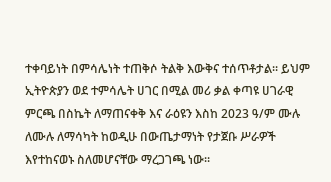ተቀባይነት በምሳሌነት ተጠቅሶ ትልቅ እውቅና ተሰጥቶታል፡፡ ይህም ኢትዮጵያን ወደ ተምሳሌት ሀገር በሚል መሪ ቃል ቀጣዩ ሀገራዊ ምርጫ በስኬት ለማጠናቀቅ እና ራዕዩን እስከ 2023 ዓ/ም ሙሉ ለሙሉ ለማሳካት ከወዲሁ በውጤታማነት የታጀቡ ሥራዎች እየተከናወኑ ስለመሆናቸው ማረጋገጫ ነው፡፡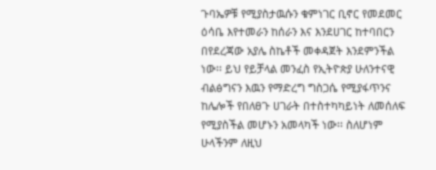ጉባኤዎቹ የሚያስታዉሱን ቁምነገር ቢኖር የመደመር ዕሳቤ እየተመራን ከሰራን እና እንደሀገር ከተባበርን በየደረጃው አያሌ ስኬቶች መቀዳጀት እንደምንችል ነው፡፡ ይህ የይቻላል መንፈስ የኢትዮጵያ ሁለንተናዊ ብልፅግናን እዉን የማድረግ ግስጋሴ የሚያፋጥንና ከሌሎች የበለፀጉ ሀገራት በተስተካካይነት ለመሰለፍ የሚያስችል መሆኑን አመላካች ነው፡፡ ስለሆነም ሁላችንም ለዚህ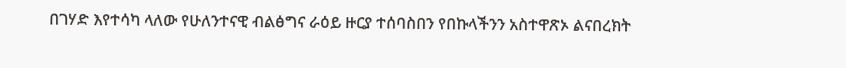በገሃድ እየተሳካ ላለው የሁለንተናዊ ብልፅግና ራዕይ ዙርያ ተሰባስበን የበኩላችንን አስተዋጽኦ ልናበረክት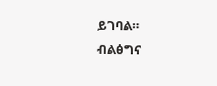ይገባል።
ብልፅግና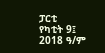ፓርቲ
የካቲት 9፤ 2018 ዓ/ም